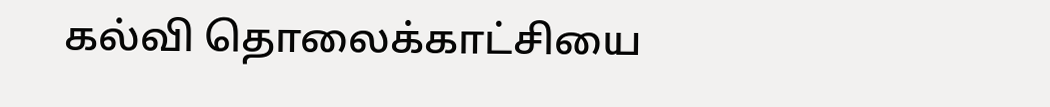கல்வி தொலைக்காட்சியை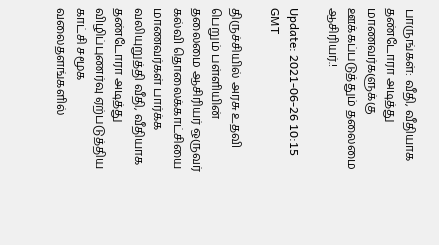பாருங்கள்: வீதி, வீதியாக தண்டோரா அடித்து மாணவர்களுக்கு ஊக்கப்படுத்தும் தலைமை ஆசிரியர்.!

Update: 2021-06-26 10:15 GMT

திருச்சியில் அரசு உதவி பெறும் பள்ளியின் தலைமை ஆசிரியர் ஒருவர் கல்வி தொலைக்காட்சியை மாணவர்கள் பார்க்க வலியுறுத்தி வீதி, வீதியாக தண்டோரா அடித்து விழிப்புணர்வு ஏற்படுத்திய காட்சி சமூக வலைதளங்களில்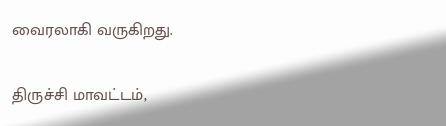வைரலாகி வருகிறது.

திருச்சி மாவட்டம்,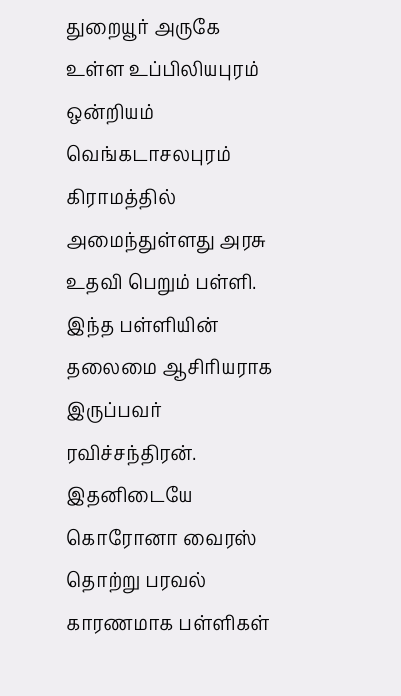துறையூர் அருகே உள்ள உப்பிலியபுரம் ஒன்றியம் வெங்கடாசலபுரம் கிராமத்தில் அமைந்துள்ளது அரசு உதவி பெறும் பள்ளி. இந்த பள்ளியின் தலைமை ஆசிரியராக இருப்பவர் ரவிச்சந்திரன். இதனிடையே கொரோனா வைரஸ் தொற்று பரவல் காரணமாக பள்ளிகள்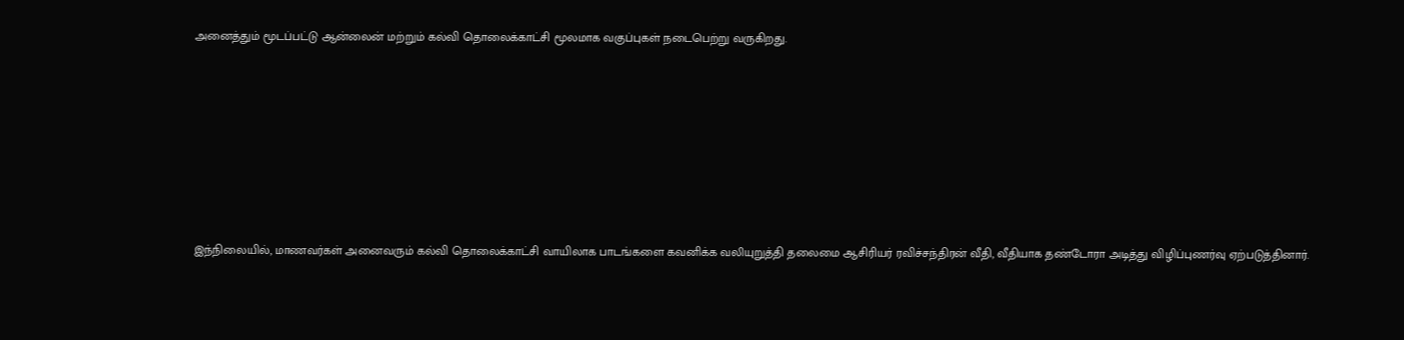அனைத்தும் மூடப்பட்டு ஆன்லைன் மற்றும் கல்வி தொலைக்காட்சி மூலமாக வகுப்புகள் நடைபெற்று வருகிறது.







இந்நிலையில், மாணவர்கள் அனைவரும் கல்வி தொலைக்காட்சி வாயிலாக பாடங்களை கவனிக்க வலியுறுத்தி தலைமை ஆசிரியர் ரவிச்சந்திரன் வீதி, வீதியாக தண்டோரா அடித்து விழிப்புணர்வு ஏற்படுத்தினார்.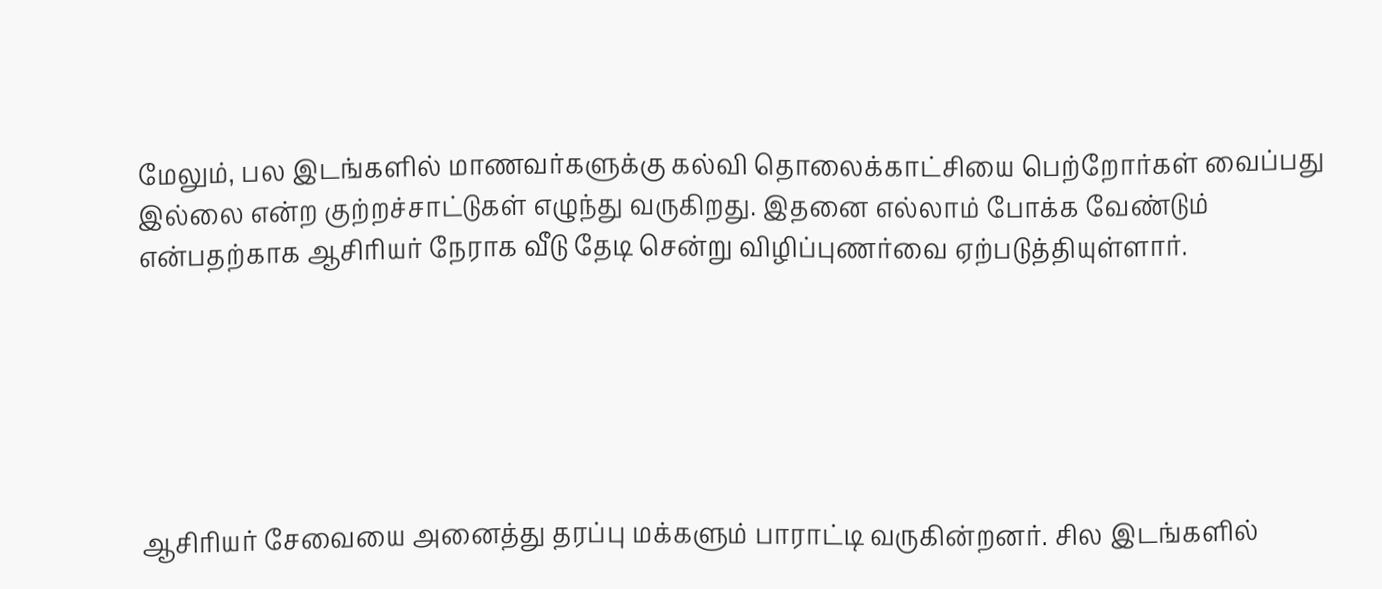மேலும், பல இடங்களில் மாணவர்களுக்கு கல்வி தொலைக்காட்சியை பெற்றோர்கள் வைப்பது இல்லை என்ற குற்றச்சாட்டுகள் எழுந்து வருகிறது. இதனை எல்லாம் போக்க வேண்டும் என்பதற்காக ஆசிரியர் நேராக வீடு தேடி சென்று விழிப்புணர்வை ஏற்படுத்தியுள்ளார்.






ஆசிரியர் சேவையை அனைத்து தரப்பு மக்களும் பாராட்டி வருகின்றனர். சில இடங்களில்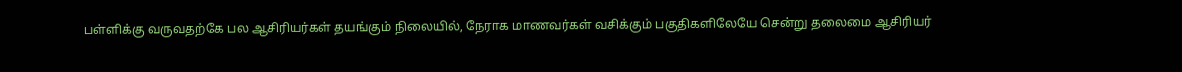பள்ளிக்கு வருவதற்கே பல ஆசிரியர்கள் தயங்கும் நிலையில், நேராக மாணவர்கள் வசிக்கும் பகுதிகளிலேயே சென்று தலைமை ஆசிரியர்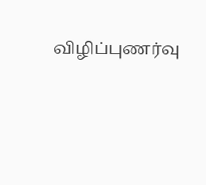விழிப்புணர்வு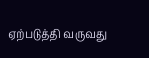ஏற்படுத்தி வருவது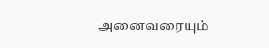அனைவரையும்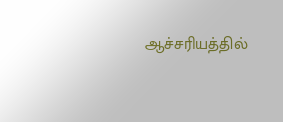ஆச்சரியத்தில்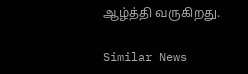ஆழ்த்தி வருகிறது.

Similar News